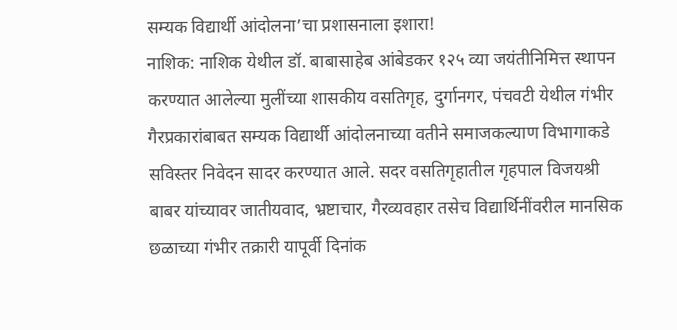सम्यक विद्यार्थी आंदोलना’चा प्रशासनाला इशारा!
नाशिक: नाशिक येथील डॉ. बाबासाहेब आंबेडकर १२५ व्या जयंतीनिमित्त स्थापन करण्यात आलेल्या मुलींच्या शासकीय वसतिगृह, दुर्गानगर, पंचवटी येथील गंभीर गैरप्रकारांबाबत सम्यक विद्यार्थी आंदोलनाच्या वतीने समाजकल्याण विभागाकडे सविस्तर निवेदन सादर करण्यात आले. सदर वसतिगृहातील गृहपाल विजयश्री बाबर यांच्यावर जातीयवाद, भ्रष्टाचार, गैरव्यवहार तसेच विद्यार्थिनींवरील मानसिक छळाच्या गंभीर तक्रारी यापूर्वी दिनांक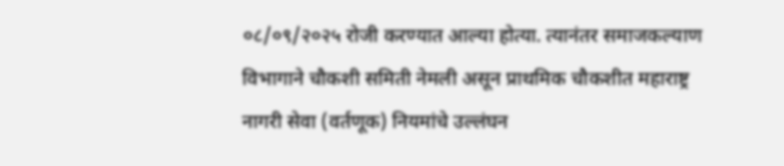०८/०९/२०२५ रोजी करण्यात आल्या होत्या. त्यानंतर समाजकल्याण विभागाने चौकशी समिती नेमली असून प्राथमिक चौकशीत महाराष्ट्र नागरी सेवा (वर्तणूक) नियमांचे उल्लंघन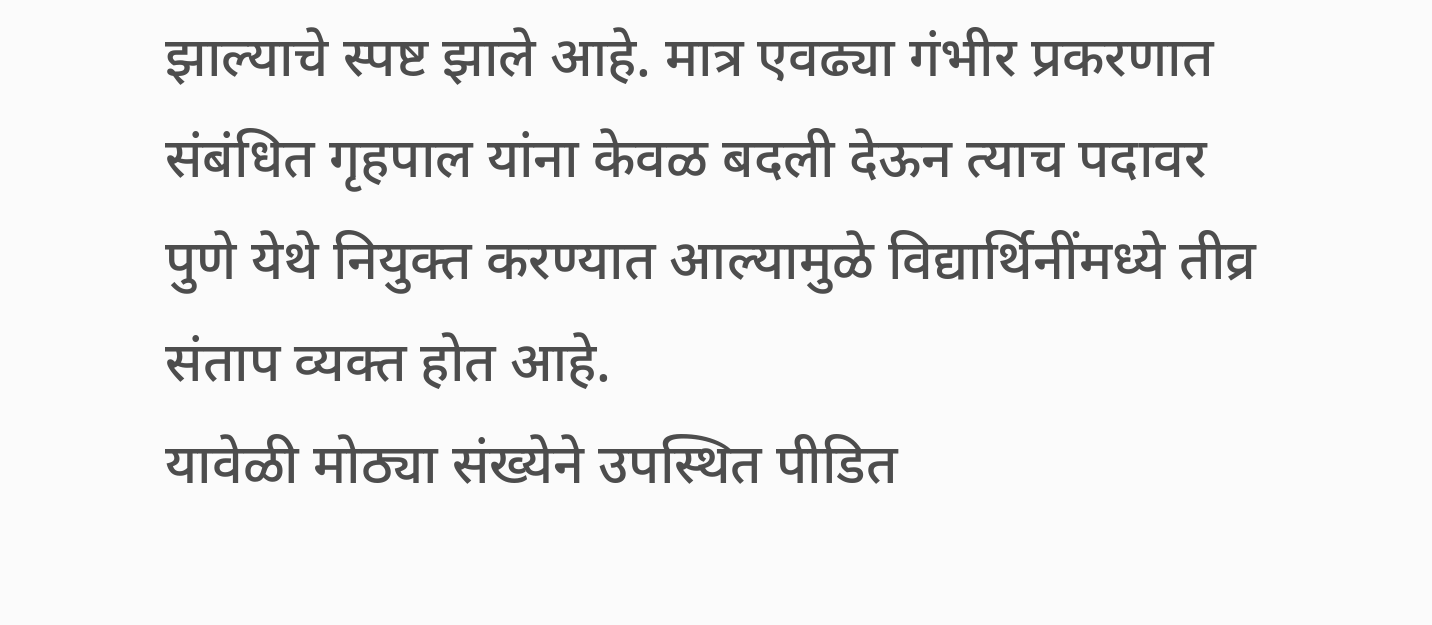झाल्याचे स्पष्ट झाले आहे. मात्र एवढ्या गंभीर प्रकरणात संबंधित गृहपाल यांना केवळ बदली देऊन त्याच पदावर पुणे येथे नियुक्त करण्यात आल्यामुळे विद्यार्थिनींमध्ये तीव्र संताप व्यक्त होत आहे.
यावेळी मोठ्या संख्येने उपस्थित पीडित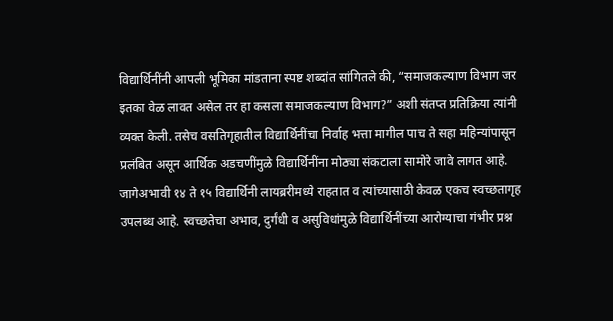विद्यार्थिनींनी आपली भूमिका मांडताना स्पष्ट शब्दांत सांगितले की, “समाजकल्याण विभाग जर इतका वेळ लावत असेल तर हा कसला समाजकल्याण विभाग?” अशी संतप्त प्रतिक्रिया त्यांनी व्यक्त केली. तसेच वसतिगृहातील विद्यार्थिनींचा निर्वाह भत्ता मागील पाच ते सहा महिन्यांपासून प्रलंबित असून आर्थिक अडचणींमुळे विद्यार्थिनींना मोठ्या संकटाला सामोरे जावे लागत आहे. जागेअभावी १४ ते १५ विद्यार्थिनी लायब्ररीमध्ये राहतात व त्यांच्यासाठी केवळ एकच स्वच्छतागृह उपलब्ध आहे. स्वच्छतेचा अभाव, दुर्गंधी व असुविधांमुळे विद्यार्थिनींच्या आरोग्याचा गंभीर प्रश्न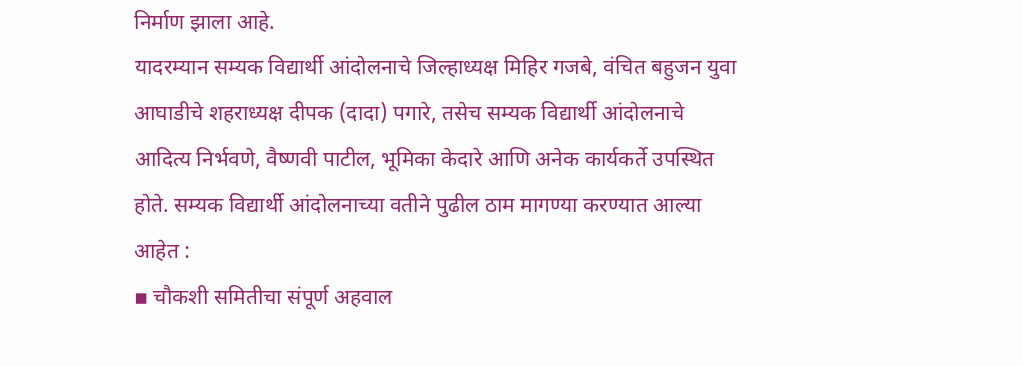निर्माण झाला आहे.
यादरम्यान सम्यक विद्यार्थी आंदोलनाचे जिल्हाध्यक्ष मिहिर गजबे, वंचित बहुजन युवा आघाडीचे शहराध्यक्ष दीपक (दादा) पगारे, तसेच सम्यक विद्यार्थी आंदोलनाचे आदित्य निर्भवणे, वैष्णवी पाटील, भूमिका केदारे आणि अनेक कार्यकर्ते उपस्थित होते. सम्यक विद्यार्थी आंदोलनाच्या वतीने पुढील ठाम मागण्या करण्यात आल्या आहेत :
▪ चौकशी समितीचा संपूर्ण अहवाल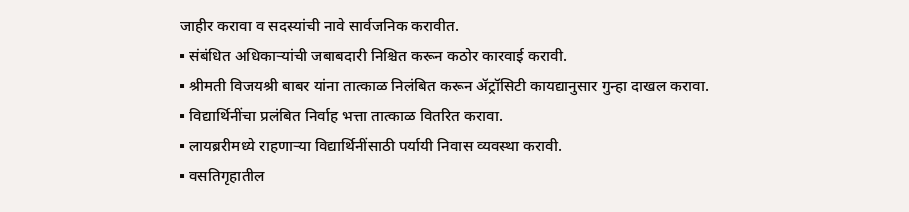जाहीर करावा व सदस्यांची नावे सार्वजनिक करावीत.
▪ संबंधित अधिकाऱ्यांची जबाबदारी निश्चित करून कठोर कारवाई करावी.
▪ श्रीमती विजयश्री बाबर यांना तात्काळ निलंबित करून ॲट्रॉसिटी कायद्यानुसार गुन्हा दाखल करावा.
▪ विद्यार्थिनींचा प्रलंबित निर्वाह भत्ता तात्काळ वितरित करावा.
▪ लायब्ररीमध्ये राहणाऱ्या विद्यार्थिनींसाठी पर्यायी निवास व्यवस्था करावी.
▪ वसतिगृहातील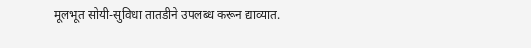मूलभूत सोयी-सुविधा तातडीने उपलब्ध करून द्याव्यात.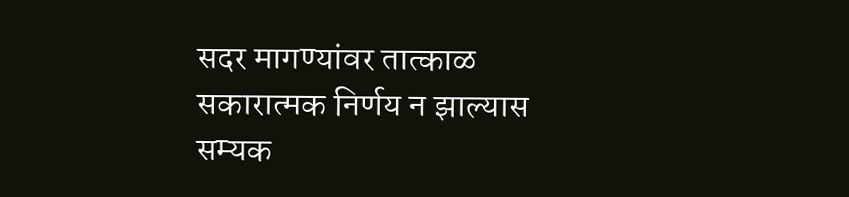सदर मागण्यांवर तात्काळ सकारात्मक निर्णय न झाल्यास सम्यक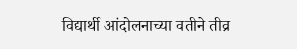विद्यार्थी आंदोलनाच्या वतीने तीव्र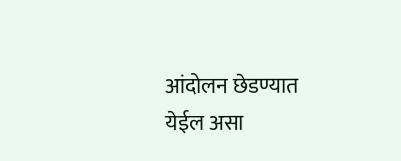आंदोलन छेडण्यात येईल असा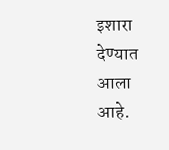इशारा देण्यात आला आहे.